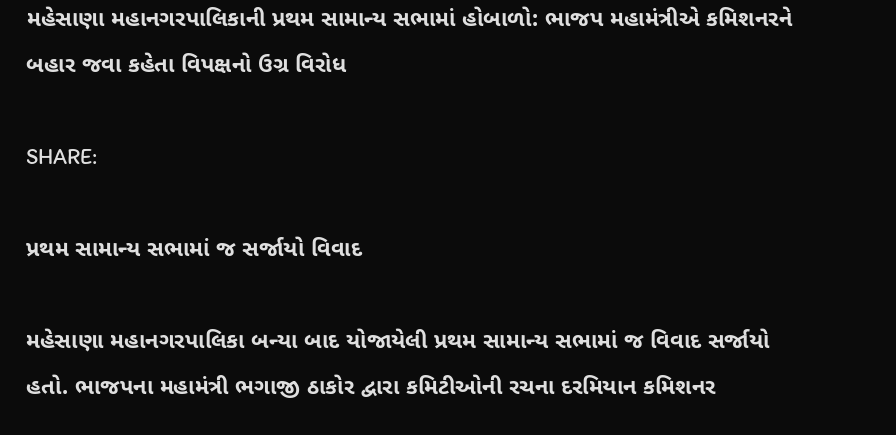મહેસાણા મહાનગરપાલિકાની પ્રથમ સામાન્ય સભામાં હોબાળો: ભાજપ મહામંત્રીએ કમિશનરને બહાર જવા કહેતા વિપક્ષનો ઉગ્ર વિરોધ

SHARE:

પ્રથમ સામાન્ય સભામાં જ સર્જાયો વિવાદ

મહેસાણા મહાનગરપાલિકા બન્યા બાદ યોજાયેલી પ્રથમ સામાન્ય સભામાં જ વિવાદ સર્જાયો હતો. ભાજપના મહામંત્રી ભગાજી ઠાકોર દ્વારા કમિટીઓની રચના દરમિયાન કમિશનર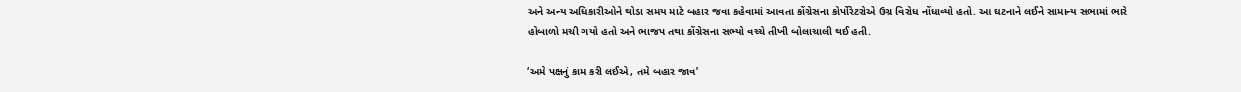અને અન્ય અધિકારીઓને થોડા સમય માટે બહાર જવા કહેવામાં આવતા કોંગ્રેસના કોર્પોરેટરોએ ઉગ્ર વિરોધ નોંધાવ્યો હતો. આ ઘટનાને લઈને સામાન્ય સભામાં ભારે હોબાળો મચી ગયો હતો અને ભાજપ તથા કોંગ્રેસના સભ્યો વચ્ચે તીખી બોલાચાલી થઈ હતી.

‘અમે પક્ષનું કામ કરી લઈએ, તમે બહાર જાવ’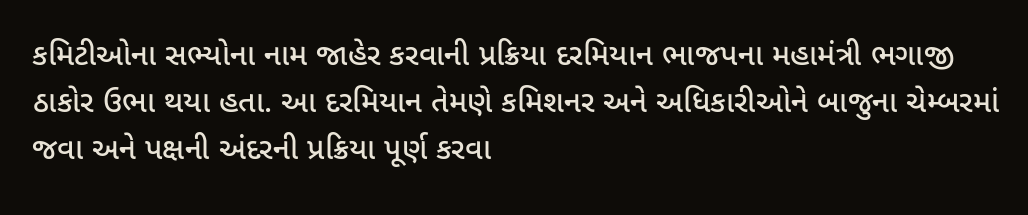કમિટીઓના સભ્યોના નામ જાહેર કરવાની પ્રક્રિયા દરમિયાન ભાજપના મહામંત્રી ભગાજી ઠાકોર ઉભા થયા હતા. આ દરમિયાન તેમણે કમિશનર અને અધિકારીઓને બાજુના ચેમ્બરમાં જવા અને પક્ષની અંદરની પ્રક્રિયા પૂર્ણ કરવા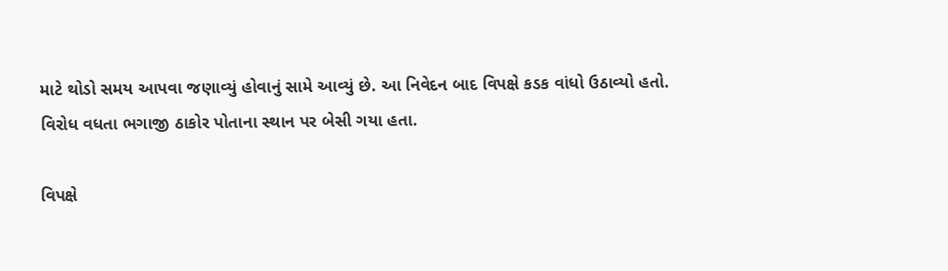માટે થોડો સમય આપવા જણાવ્યું હોવાનું સામે આવ્યું છે. આ નિવેદન બાદ વિપક્ષે કડક વાંધો ઉઠાવ્યો હતો. વિરોધ વધતા ભગાજી ઠાકોર પોતાના સ્થાન પર બેસી ગયા હતા.

વિપક્ષે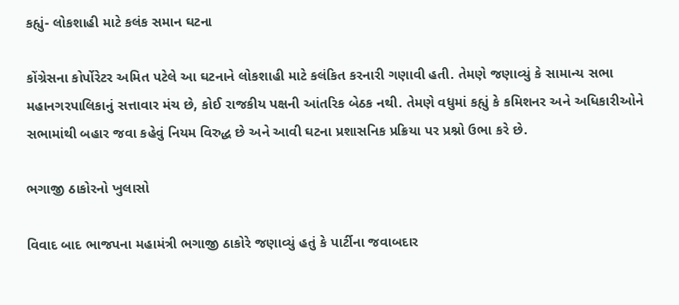કહ્યું- લોકશાહી માટે કલંક સમાન ઘટના

કોંગ્રેસના કોર્પોરેટર અમિત પટેલે આ ઘટનાને લોકશાહી માટે કલંકિત કરનારી ગણાવી હતી. તેમણે જણાવ્યું કે સામાન્ય સભા મહાનગરપાલિકાનું સત્તાવાર મંચ છે, કોઈ રાજકીય પક્ષની આંતરિક બેઠક નથી. તેમણે વધુમાં કહ્યું કે કમિશનર અને અધિકારીઓને સભામાંથી બહાર જવા કહેવું નિયમ વિરુદ્ધ છે અને આવી ઘટના પ્રશાસનિક પ્રક્રિયા પર પ્રશ્નો ઉભા કરે છે.

ભગાજી ઠાકોરનો ખુલાસો

વિવાદ બાદ ભાજપના મહામંત્રી ભગાજી ઠાકોરે જણાવ્યું હતું કે પાર્ટીના જવાબદાર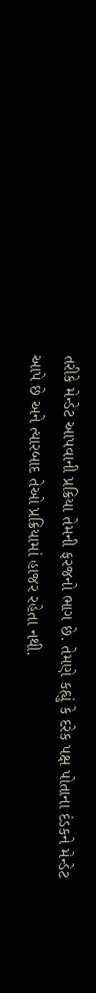તરીકે મેન્ડેટ આપવાની પ્રક્રિયા તેમની ફરજનો ભાગ છે. તેમણે કહ્યું કે દરેક પક્ષ પોતાના દંડકને મેન્ડેટ આપે છે અને ત્યારબાદ તેઓ પ્રક્રિયામાં હાજર રહેતા નથી.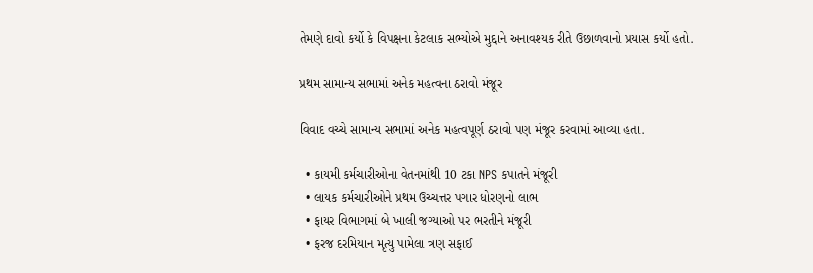તેમણે દાવો કર્યો કે વિપક્ષના કેટલાક સભ્યોએ મુદ્દાને અનાવશ્યક રીતે ઉછાળવાનો પ્રયાસ કર્યો હતો.

પ્રથમ સામાન્ય સભામાં અનેક મહત્વના ઠરાવો મંજૂર

વિવાદ વચ્ચે સામાન્ય સભામાં અનેક મહત્વપૂર્ણ ઠરાવો પણ મંજૂર કરવામાં આવ્યા હતા.

  • કાયમી કર્મચારીઓના વેતનમાંથી 10 ટકા NPS કપાતને મંજૂરી
  • લાયક કર્મચારીઓને પ્રથમ ઉચ્ચત્તર પગાર ધોરણનો લાભ
  • ફાયર વિભાગમાં બે ખાલી જગ્યાઓ પર ભરતીને મંજૂરી
  • ફરજ દરમિયાન મૃત્યુ પામેલા ત્રણ સફાઈ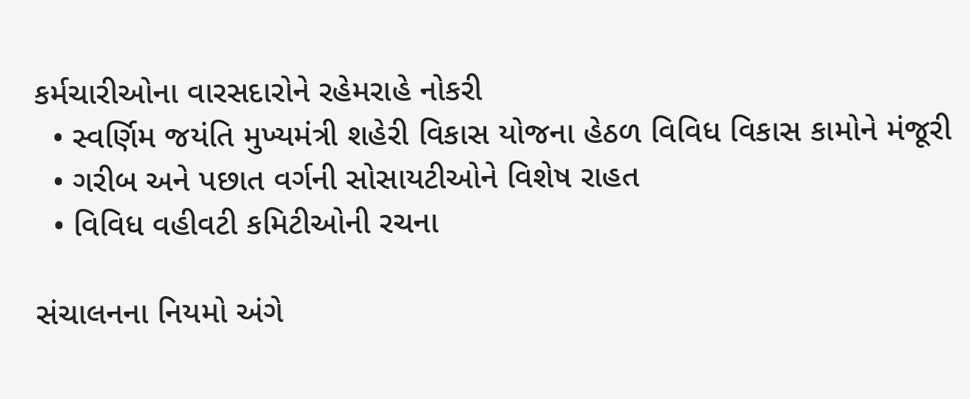કર્મચારીઓના વારસદારોને રહેમરાહે નોકરી
  • સ્વર્ણિમ જયંતિ મુખ્યમંત્રી શહેરી વિકાસ યોજના હેઠળ વિવિધ વિકાસ કામોને મંજૂરી
  • ગરીબ અને પછાત વર્ગની સોસાયટીઓને વિશેષ રાહત
  • વિવિધ વહીવટી કમિટીઓની રચના

સંચાલનના નિયમો અંગે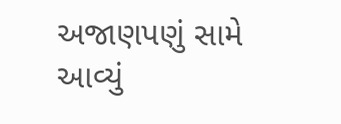અજાણપણું સામે આવ્યું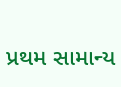પ્રથમ સામાન્ય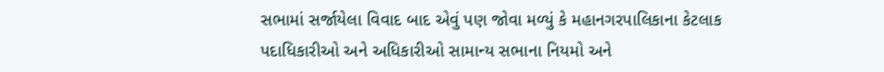સભામાં સર્જાયેલા વિવાદ બાદ એવું પણ જોવા મળ્યું કે મહાનગરપાલિકાના કેટલાક પદાધિકારીઓ અને અધિકારીઓ સામાન્ય સભાના નિયમો અને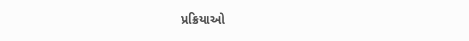પ્રક્રિયાઓ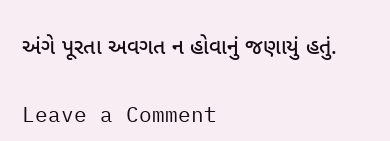અંગે પૂરતા અવગત ન હોવાનું જણાયું હતું.

Leave a Comment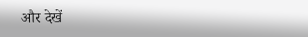और देखें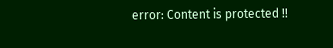error: Content is protected !!